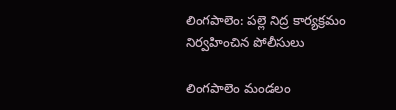లింగపాలెం: పల్లె నిద్ర కార్యక్రమం నిర్వహించిన పోలీసులు

లింగపాలెం మండలం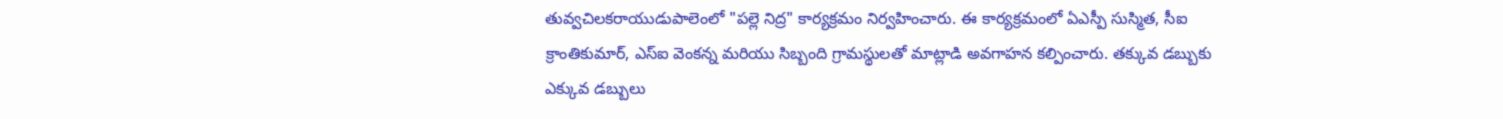తువ్వచిలకరాయుడుపాలెంలో "పల్లె నిద్ర" కార్యక్రమం నిర్వహించారు. ఈ కార్యక్రమంలో ఏఎస్పీ సుస్మిత, సీఐ క్రాంతికుమార్, ఎస్ఐ వెంకన్న మరియు సిబ్బంది గ్రామస్థులతో మాట్లాడి అవగాహన కల్పించారు. తక్కువ డబ్బుకు ఎక్కువ డబ్బులు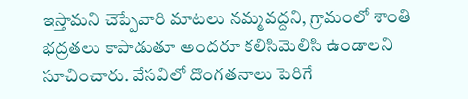ఇస్తామని చెప్పేవారి మాటలు నమ్మవద్దని, గ్రామంలో శాంతి భద్రతలు కాపాడుతూ అందరూ కలిసిమెలిసి ఉండాలని సూచించారు. వేసవిలో దొంగతనాలు పెరిగే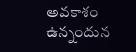అవకాశం ఉన్నందున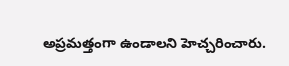అప్రమత్తంగా ఉండాలని హెచ్చరించారు.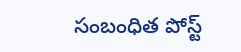సంబంధిత పోస్ట్